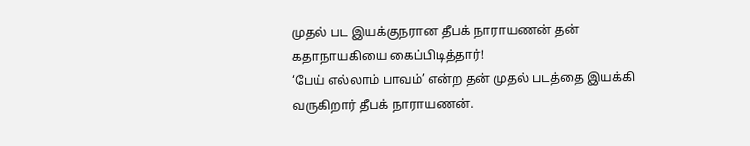முதல் பட இயக்குநரான தீபக் நாராயணன் தன் கதாநாயகியை கைப்பிடித்தார்!
‘பேய் எல்லாம் பாவம்’ என்ற தன் முதல் படத்தை இயக்கி வருகிறார் தீபக் நாராயணன்.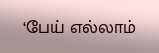‘பேய் எல்லாம்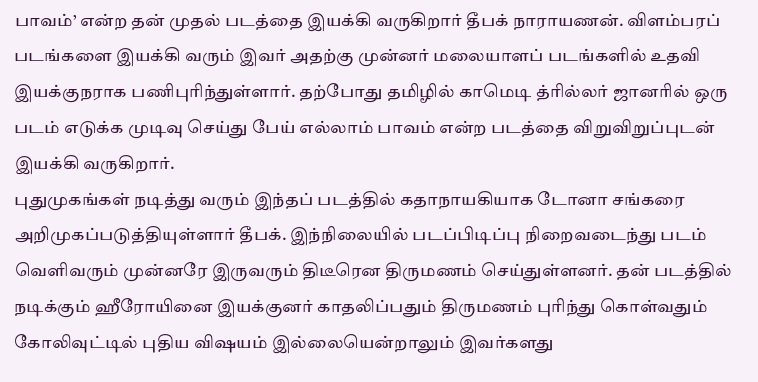பாவம்’ என்ற தன் முதல் படத்தை இயக்கி வருகிறார் தீபக் நாராயணன். விளம்பரப் படங்களை இயக்கி வரும் இவர் அதற்கு முன்னர் மலையாளப் படங்களில் உதவி இயக்குநராக பணிபுரிந்துள்ளார். தற்போது தமிழில் காமெடி த்ரில்லர் ஜானரில் ஒரு படம் எடுக்க முடிவு செய்து பேய் எல்லாம் பாவம் என்ற படத்தை விறுவிறுப்புடன் இயக்கி வருகிறார்.
புதுமுகங்கள் நடித்து வரும் இந்தப் படத்தில் கதாநாயகியாக டோனா சங்கரை அறிமுகப்படுத்தியுள்ளார் தீபக். இந்நிலையில் படப்பிடிப்பு நிறைவடைந்து படம் வெளிவரும் முன்னரே இருவரும் திடீரென திருமணம் செய்துள்ளனர். தன் படத்தில் நடிக்கும் ஹீரோயினை இயக்குனர் காதலிப்பதும் திருமணம் புரிந்து கொள்வதும் கோலிவுட்டில் புதிய விஷயம் இல்லையென்றாலும் இவர்களது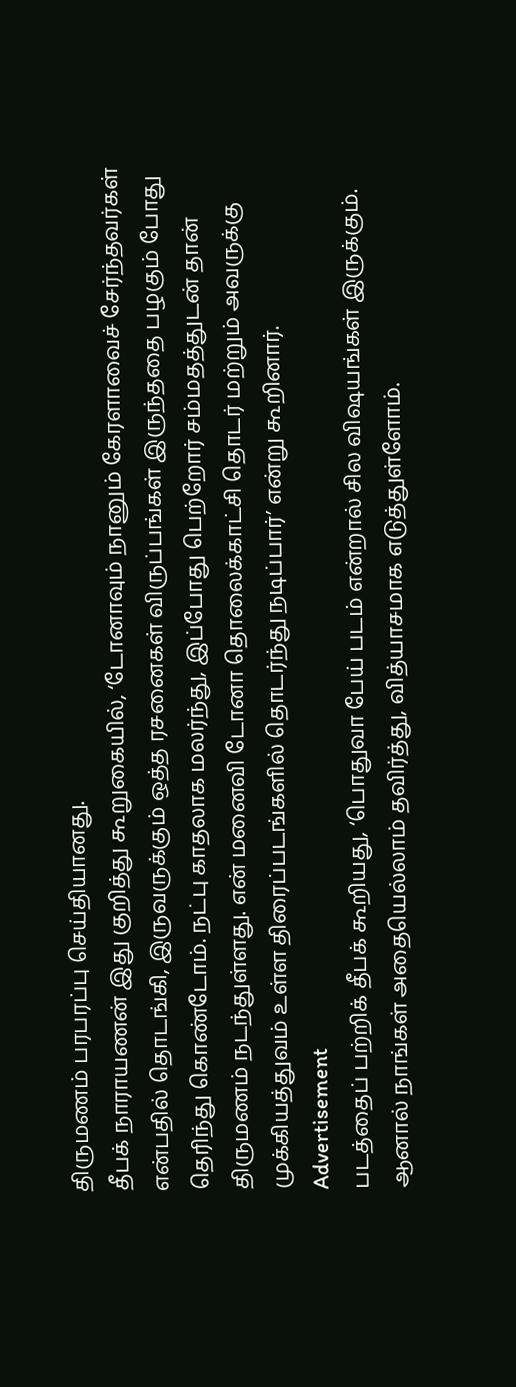திருமணம் பரபரப்பு செய்தியானது.
தீபக் நாராயணன் இது குறித்து கூறுகையில், ‘டோனாவும் நானும் கேரளாவைச் சேர்ந்தவர்கள் என்பதில் தொடங்கி, இருவருக்கும் ஒத்த ரசனைகள் விருப்பங்கள் இருந்ததை பழகும் போது தெரிந்து கொண்டோம். நட்பு காதலாக மலர்ந்து, இப்போது பெற்றோர் சம்மதத்துடன் தான் திருமணம் நடந்துள்ளது. என் மனைவி டோனா தொலைக்காட்சி தொடர் மற்றும் அவருக்கு முக்கியத்துவம் உள்ள திரைப்படங்களில் தொடர்ந்து நடிப்பார்’ என்று கூறினார்.
Advertisement
படத்தைப் பற்றிக் தீபக் கூறியது, ‘பொதுவா பேய் படம் என்றால் சில விஷயங்கள் இருக்கும். ஆனால் நாங்கள் அதையெல்லாம் தவிர்த்து, வித்யாசமாக எடுத்துள்ளோம்.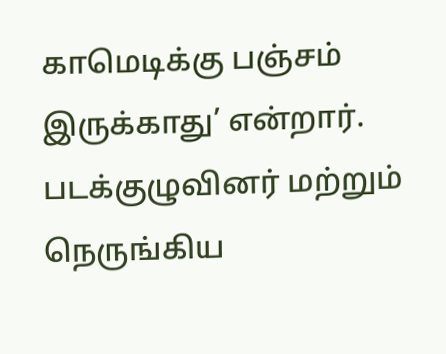காமெடிக்கு பஞ்சம் இருக்காது’ என்றார்.
படக்குழுவினர் மற்றும் நெருங்கிய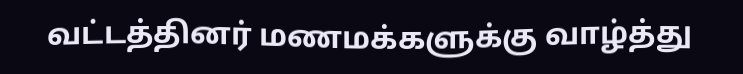வட்டத்தினர் மணமக்களுக்கு வாழ்த்து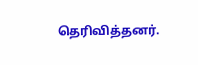தெரிவித்தனர்.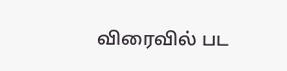விரைவில் பட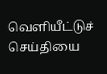வெளியீட்டுச் செய்தியை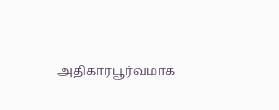அதிகாரபூர்வமாக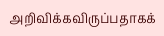அறிவிக்கவிருப்பதாகக்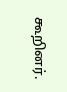கூறினர்.